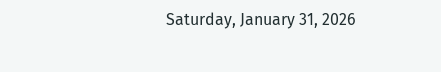Saturday, January 31, 2026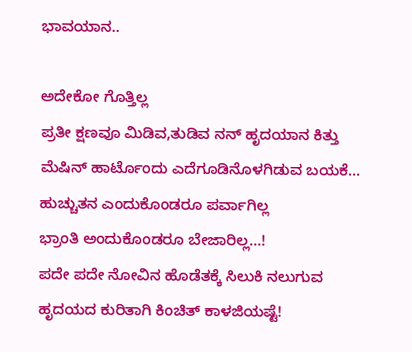ಭಾವಯಾನ..

ಅದೇಕೋ ಗೊತ್ತಿಲ್ಲ
ಪ್ರತೀ ಕ್ಷಣವೂ ಮಿಡಿವ,ತುಡಿವ ನನ್ ಹೃದಯಾನ ಕಿತ್ತು
ಮೆಷಿನ್ ಹಾರ್ಟೊಂದು ಎದೆಗೂಡಿನೊಳಗಿಡುವ ಬಯಕೆ…
ಹುಚ್ಚುತನ ಎಂದುಕೊಂಡರೂ ಪರ್ವಾಗಿಲ್ಲ
ಭ್ರಾಂತಿ ಅಂದುಕೊಂಡರೂ ಬೇಜಾರಿಲ್ಲ…!
ಪದೇ ಪದೇ ನೋವಿನ ಹೊಡೆತಕ್ಕೆ ಸಿಲುಕಿ ನಲುಗುವ
ಹೃದಯದ ಕುರಿತಾಗಿ ಕಿಂಚಿತ್ ಕಾಳಜಿಯಷ್ಟೆ!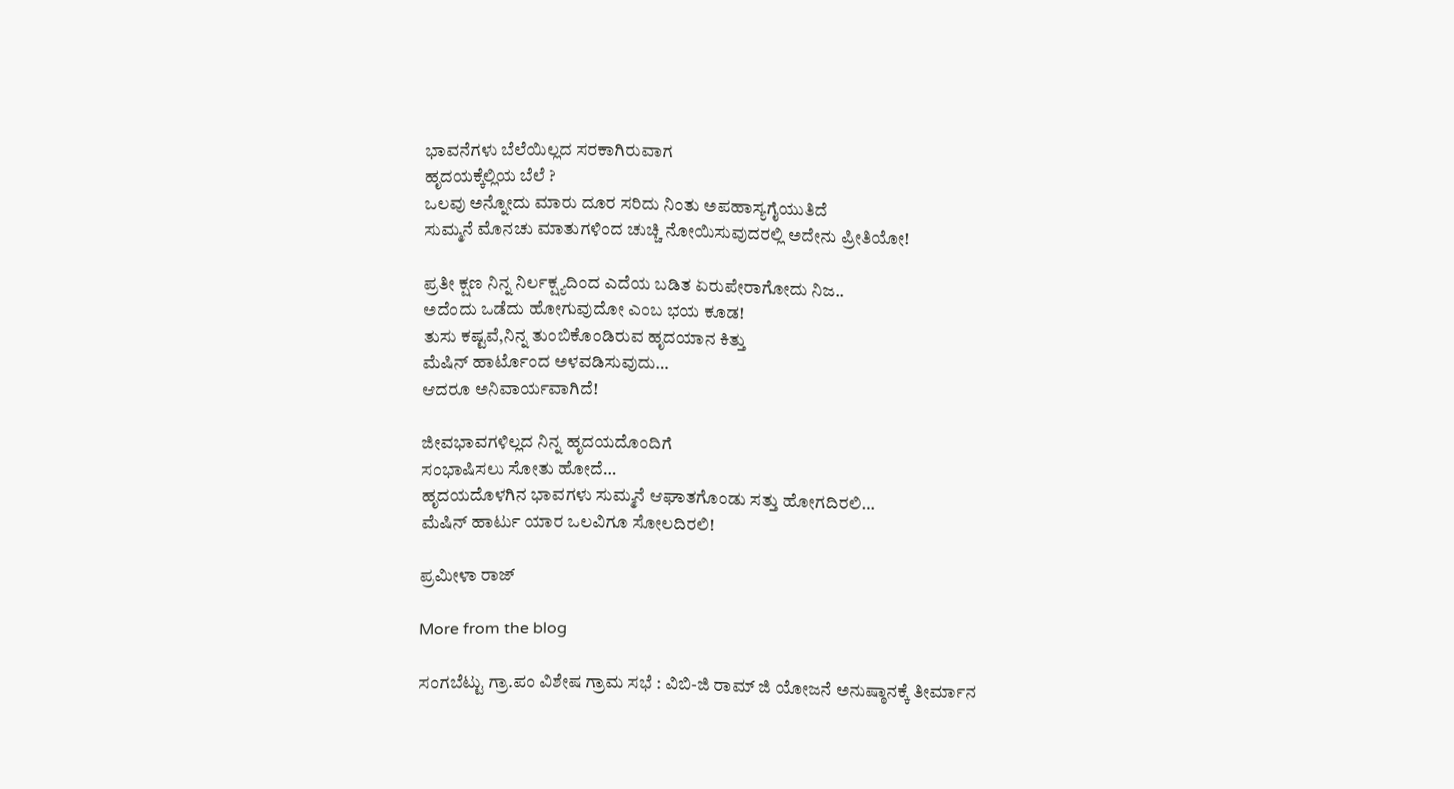ಭಾವನೆಗಳು ಬೆಲೆಯಿಲ್ಲದ ಸರಕಾಗಿರುವಾಗ
ಹೃದಯಕ್ಕೆಲ್ಲಿಯ ಬೆಲೆ ?
ಒಲವು ಅನ್ನೋದು ಮಾರು ದೂರ ಸರಿದು ನಿಂತು ಅಪಹಾಸ್ಯಗೈಯುತಿದೆ
ಸುಮ್ಮನೆ ಮೊನಚು ಮಾತುಗಳಿಂದ ಚುಚ್ಚಿ ನೋಯಿಸುವುದರಲ್ಲಿ ಅದೇನು ಪ್ರೀತಿಯೋ!

ಪ್ರತೀ ಕ್ಷಣ ನಿನ್ನ ನಿರ್ಲಕ್ಷ್ಯದಿಂದ ಎದೆಯ ಬಡಿತ ಏರುಪೇರಾಗೋದು ನಿಜ..
ಅದೆಂದು ಒಡೆದು ಹೋಗುವುದೋ ಎಂಬ ಭಯ ಕೂಡ!
ತುಸು ಕಷ್ಟವೆ,ನಿನ್ನ ತುಂಬಿಕೊಂಡಿರುವ ಹೃದಯಾನ ಕಿತ್ತು
ಮೆಷಿನ್ ಹಾರ್ಟೊಂದ ಅಳವಡಿಸುವುದು…
ಆದರೂ ಅನಿವಾರ್ಯವಾಗಿದೆ!

ಜೀವಭಾವಗಳಿಲ್ಲದ ನಿನ್ನ ಹೃದಯದೊಂದಿಗೆ
ಸಂಭಾಷಿಸಲು ಸೋತು ಹೋದೆ…
ಹೃದಯದೊಳಗಿನ ಭಾವಗಳು ಸುಮ್ಮನೆ ಆಘಾತಗೊಂಡು ಸತ್ತು ಹೋಗದಿರಲಿ…
ಮೆಷಿನ್ ಹಾರ್ಟು ಯಾರ ಒಲವಿಗೂ ಸೋಲದಿರಲಿ!

ಪ್ರಮೀಳಾ ರಾಜ್

More from the blog

ಸಂಗಬೆಟ್ಟು ಗ್ರಾ.ಪಂ ವಿಶೇಷ ಗ್ರಾಮ ಸಭೆ : ವಿಬಿ-ಜಿ ರಾಮ್ ಜಿ ಯೋಜನೆ ಅನುಷ್ಠಾನಕ್ಕೆ ತೀರ್ಮಾನ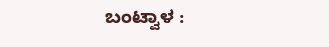ಬಂಟ್ವಾಳ :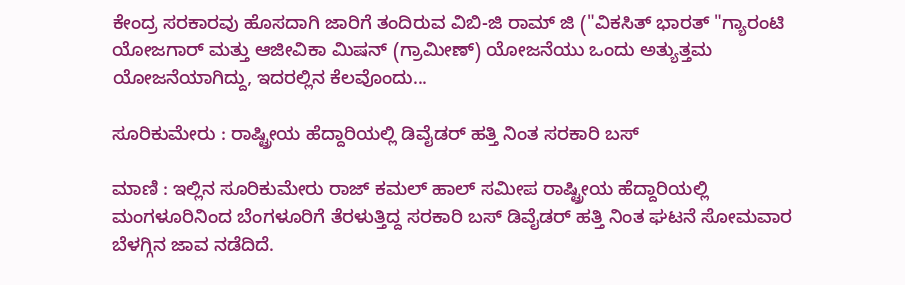ಕೇಂದ್ರ ಸರಕಾರವು ಹೊಸದಾಗಿ ಜಾರಿಗೆ ತಂದಿರುವ ವಿಬಿ-ಜಿ ರಾಮ್ ಜಿ ("ವಿಕಸಿತ್ ಭಾರತ್ "ಗ್ಯಾರಂಟಿ ಯೋಜಗಾರ್ ಮತ್ತು ಆಜೀವಿಕಾ ಮಿಷನ್ (ಗ್ರಾಮೀಣ್) ಯೋಜನೆಯು ಒಂದು ಅತ್ಯುತ್ತಮ ಯೋಜನೆಯಾಗಿದ್ದು, ಇದರಲ್ಲಿನ ಕೆಲವೊಂದು...

ಸೂರಿಕುಮೇರು : ರಾಷ್ಟ್ರೀಯ ಹೆದ್ದಾರಿಯಲ್ಲಿ ಡಿವೈಡರ್ ಹತ್ತಿ ನಿಂತ ಸರಕಾರಿ ಬಸ್

ಮಾಣಿ : ಇಲ್ಲಿನ ಸೂರಿಕುಮೇರು ರಾಜ್ ಕಮಲ್ ಹಾಲ್ ಸಮೀಪ ರಾಷ್ಟ್ರೀಯ ಹೆದ್ದಾರಿಯಲ್ಲಿ ಮಂಗಳೂರಿನಿಂದ ಬೆಂಗಳೂರಿಗೆ ತೆರಳುತ್ತಿದ್ದ ಸರಕಾರಿ ಬಸ್ ಡಿವೈಡರ್ ಹತ್ತಿ ನಿಂತ ಘಟನೆ ಸೋಮವಾರ ಬೆಳಗ್ಗಿನ ಜಾವ ನಡೆದಿದೆ.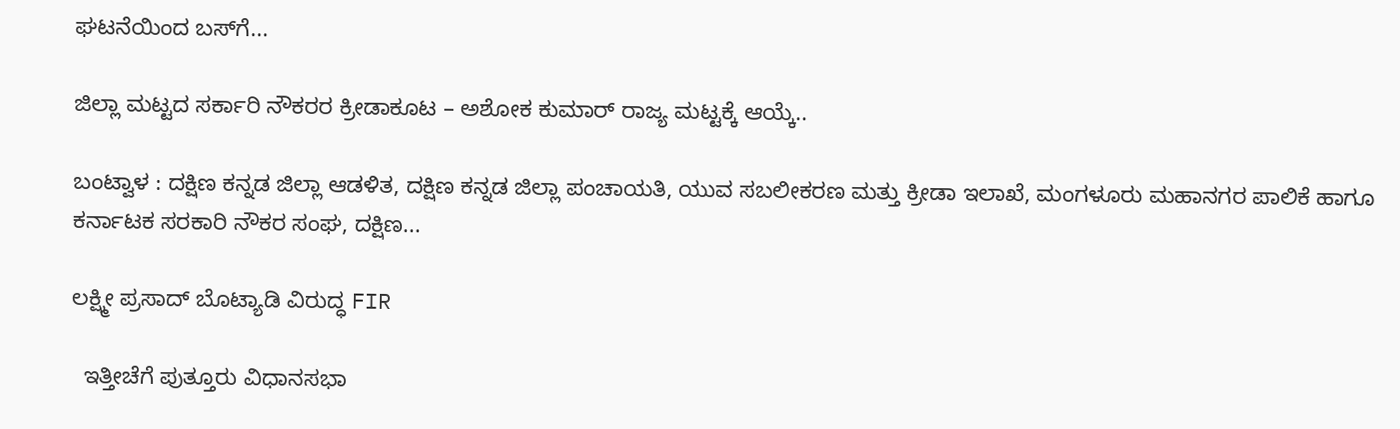ಘಟನೆಯಿಂದ ಬಸ್‌ಗೆ...

ಜಿಲ್ಲಾ ಮಟ್ಟದ ಸರ್ಕಾರಿ ನೌಕರರ ಕ್ರೀಡಾಕೂಟ – ಅಶೋಕ ಕುಮಾರ್ ರಾಜ್ಯ ಮಟ್ಟಕ್ಕೆ ಆಯ್ಕೆ..

ಬಂಟ್ವಾಳ : ದಕ್ಷಿಣ ಕನ್ನಡ ಜಿಲ್ಲಾ ಆಡಳಿತ, ದಕ್ಷಿಣ ಕನ್ನಡ ಜಿಲ್ಲಾ ಪಂಚಾಯತಿ, ಯುವ ಸಬಲೀಕರಣ ಮತ್ತು ಕ್ರೀಡಾ ಇಲಾಖೆ, ಮಂಗಳೂರು ಮಹಾನಗರ ಪಾಲಿಕೆ ಹಾಗೂ ಕರ್ನಾಟಕ ಸರಕಾರಿ ನೌಕರ ಸಂಘ, ದಕ್ಷಿಣ...

ಲಕ್ಷ್ಮೀ ಪ್ರಸಾದ್ ಬೊಟ್ಯಾಡಿ ವಿರುದ್ಧ FIR

  ಇತ್ತೀಚೆಗೆ ಪುತ್ತೂರು ವಿಧಾನಸಭಾ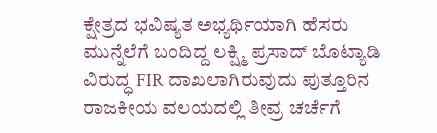ಕ್ಷೇತ್ರದ ಭವಿಷ್ಯತ ಅಭ್ಯರ್ಥಿಯಾಗಿ ಹೆಸರು ಮುನ್ನೆಲೆಗೆ ಬಂದಿದ್ದ ಲಕ್ಷ್ಮಿ ಪ್ರಸಾದ್ ಬೊಟ್ಯಾಡಿ ವಿರುದ್ಧ FIR ದಾಖಲಾಗಿರುವುದು ಪುತ್ತೂರಿನ ರಾಜಕೀಯ ವಲಯದಲ್ಲಿ ತೀವ್ರ ಚರ್ಚೆಗೆ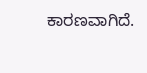ಕಾರಣವಾಗಿದೆ.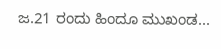ಜ.21 ರಂದು ಹಿಂದೂ ಮುಖಂಡ...